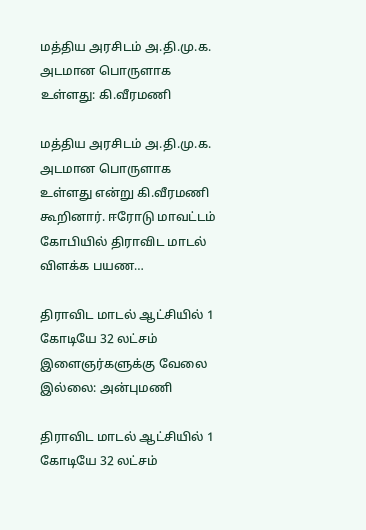மத்திய அரசிடம் அ.தி.மு.க. அடமான பொருளாக உள்ளது: கி.வீரமணி

மத்திய அரசிடம் அ.தி.மு.க. அடமான பொருளாக உள்ளது என்று கி.வீரமணி கூறினார். ஈரோடு மாவட்டம் கோபியில் திராவிட மாடல் விளக்க பயண…

திராவிட மாடல் ஆட்சியில் 1 கோடியே 32 லட்சம் இளைஞர்களுக்கு வேலை இல்லை: அன்புமணி

திராவிட மாடல் ஆட்சியில் 1 கோடியே 32 லட்சம்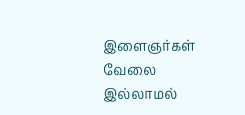இளைஞர்கள் வேலை இல்லாமல்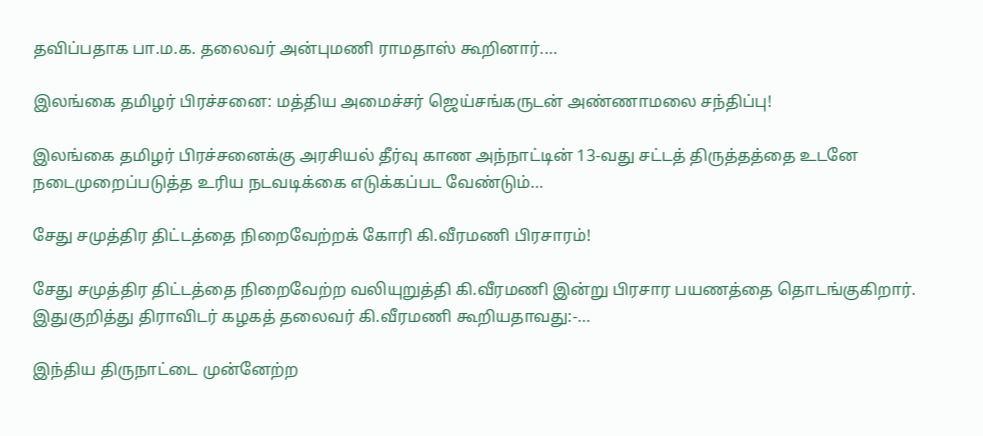தவிப்பதாக பா.ம.க. தலைவர் அன்புமணி ராமதாஸ் கூறினார்.…

இலங்கை தமிழர் பிரச்சனை: மத்திய அமைச்சர் ஜெய்சங்கருடன் அண்ணாமலை சந்திப்பு!

இலங்கை தமிழர் பிரச்சனைக்கு அரசியல் தீர்வு காண அந்நாட்டின் 13-வது சட்டத் திருத்தத்தை உடனே நடைமுறைப்படுத்த உரிய நடவடிக்கை எடுக்கப்பட வேண்டும்…

சேது சமுத்திர திட்டத்தை நிறைவேற்றக் கோரி கி.வீரமணி பிரசாரம்!

சேது சமுத்திர திட்டத்தை நிறைவேற்ற வலியுறுத்தி கி.வீரமணி இன்று பிரசார பயணத்தை தொடங்குகிறார். இதுகுறித்து திராவிடர் கழகத் தலைவர் கி.வீரமணி கூறியதாவது:-…

இந்திய திருநாட்டை முன்னேற்ற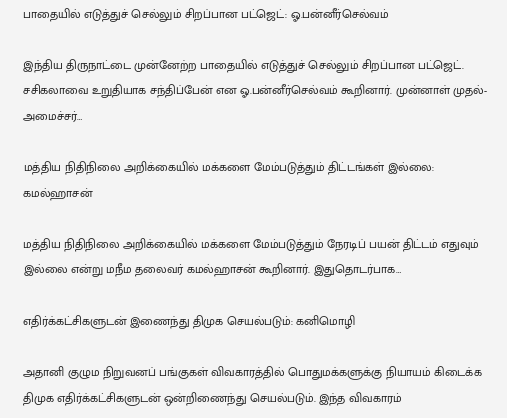பாதையில் எடுத்துச் செல்லும் சிறப்பான பட்ஜெட்: ஓ.பன்னீர்செல்வம்

இந்திய திருநாட்டை முன்னேற்ற பாதையில் எடுத்துச் செல்லும் சிறப்பான பட்ஜெட். சசிகலாவை உறுதியாக சந்திப்பேன் என ஓ.பன்னீர்செல்வம் கூறினார். முன்னாள் முதல்-அமைச்சர்…

மத்திய நிதிநிலை அறிக்கையில் மக்களை மேம்படுத்தும் திட்டங்கள் இல்லை: கமல்ஹாசன்

மத்திய நிதிநிலை அறிக்கையில் மக்களை மேம்படுத்தும் நேரடிப் பயன் திட்டம் எதுவும் இல்லை என்று மநீம தலைவர் கமல்ஹாசன் கூறினார். இதுதொடர்பாக…

எதிர்க்கட்சிகளுடன் இணைந்து திமுக செயல்படும்: கனிமொழி

அதானி குழும நிறுவனப் பங்குகள் விவகாரத்தில் பொதுமக்களுக்கு நியாயம் கிடைக்க திமுக எதிர்க்கட்சிகளுடன் ஒன்றிணைந்து செயல்படும். இந்த விவகாரம்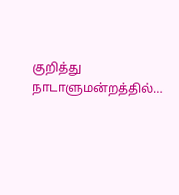குறித்து நாடாளுமன்றத்தில்…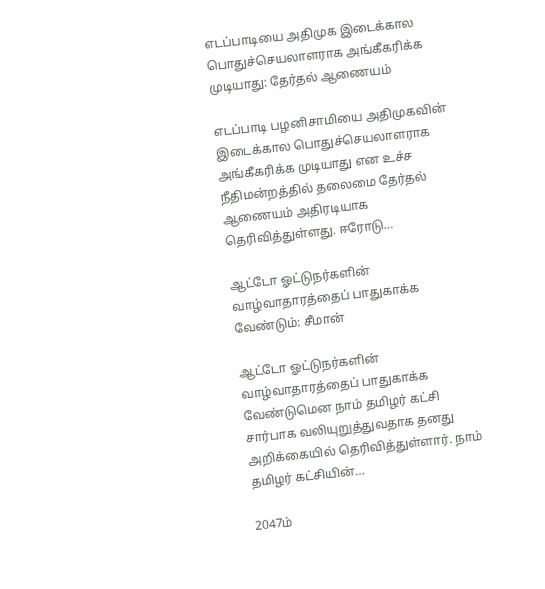எடப்பாடியை அதிமுக இடைக்கால பொதுச்செயலாளராக அங்கீகரிக்க முடியாது: தேர்தல் ஆணையம்

எடப்பாடி பழனிசாமியை அதிமுகவின் இடைக்கால பொதுச்செயலாளராக அங்கீகரிக்க முடியாது என உச்ச நீதிமன்றத்தில் தலைமை தேர்தல் ஆணையம் அதிரடியாக தெரிவித்துள்ளது. ஈரோடு…

ஆட்டோ ஓட்டுநர்களின் வாழ்வாதாரத்தைப் பாதுகாக்க வேண்டும்: சீமான்

ஆட்டோ ஓட்டுநர்களின் வாழ்வாதாரத்தைப் பாதுகாக்க வேண்டுமென நாம் தமிழர் கட்சி சார்பாக வலியுறுத்துவதாக தனது அறிக்கையில் தெரிவித்துள்ளார். நாம் தமிழர் கட்சியின்…

2047ம்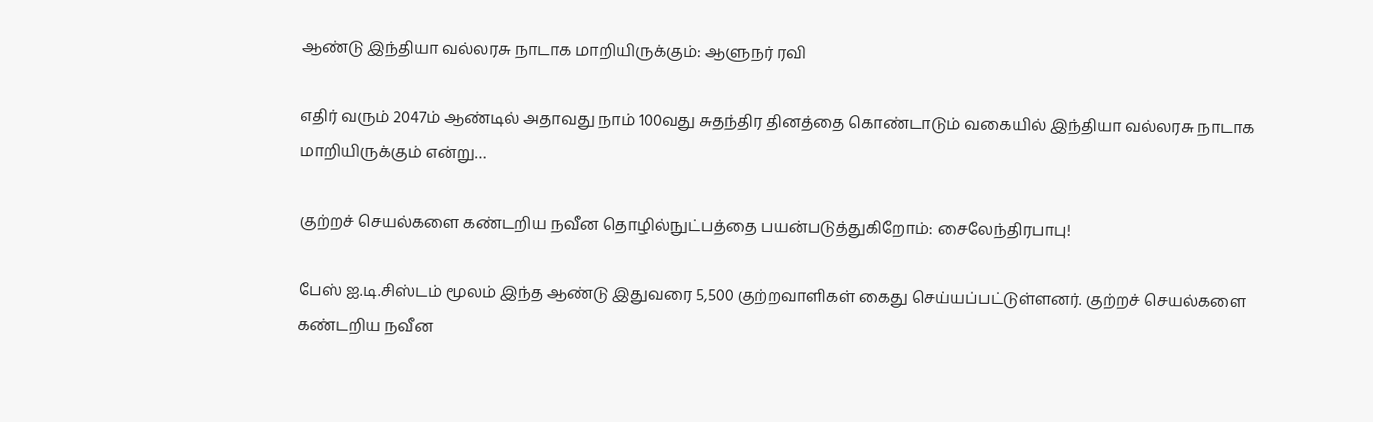ஆண்டு இந்தியா வல்லரசு நாடாக மாறியிருக்கும்: ஆளுநர் ரவி

எதிர் வரும் 2047ம் ஆண்டில் அதாவது நாம் 100வது சுதந்திர தினத்தை கொண்டாடும் வகையில் இந்தியா வல்லரசு நாடாக மாறியிருக்கும் என்று…

குற்றச் செயல்களை கண்டறிய நவீன தொழில்நுட்பத்தை பயன்படுத்துகிறோம்: சைலேந்திரபாபு!

பேஸ் ஐ.டி.சிஸ்டம் மூலம் இந்த ஆண்டு இதுவரை 5,500 குற்றவாளிகள் கைது செய்யப்பட்டுள்ளனர். குற்றச் செயல்களை கண்டறிய நவீன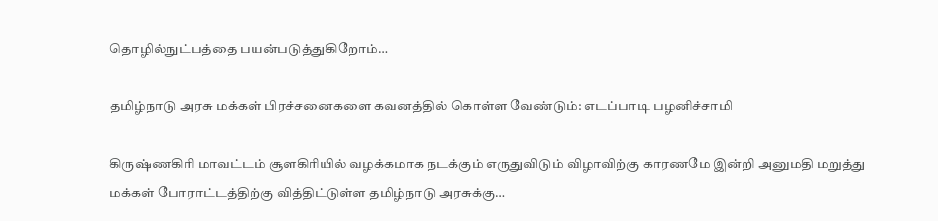தொழில்நுட்பத்தை பயன்படுத்துகிறோம்…

தமிழ்நாடு அரசு மக்கள் பிரச்சனைகளை கவனத்தில் கொள்ள வேண்டும்: எடப்பாடி பழனிச்சாமி

கிருஷ்ணகிரி மாவட்டம் சூளகிரியில் வழக்கமாக நடக்கும் எருதுவிடும் விழாவிற்கு காரணமே இன்றி அனுமதி மறுத்து மக்கள் போராட்டத்திற்கு வித்திட்டுள்ள தமிழ்நாடு அரசுக்கு…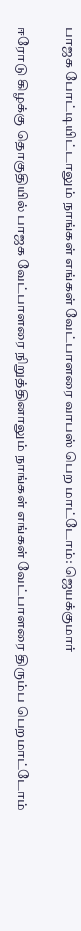பாஜக போட்டியிட்டாலும் நாங்கள் எங்கள் வேட்பாளரை வாபஸ் பெற மாட்டோம்: ஜெயக்குமார்

ஈரோடு கிழக்கு தொகுதியில் பாஜக வேட்பாளரை நிறுத்தினாலும் நாங்கள் எங்கள் வேட்பாளரை திரும்ப பெறமாட்டோம்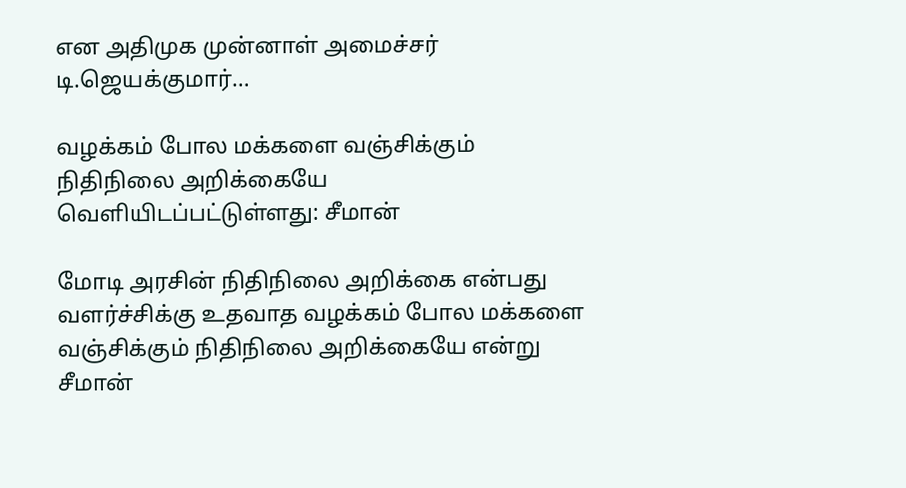என அதிமுக முன்னாள் அமைச்சர் டி.ஜெயக்குமார்…

வழக்கம் போல மக்களை வஞ்சிக்கும் நிதிநிலை அறிக்கையே வெளியிடப்பட்டுள்ளது: சீமான்

மோடி அரசின் நிதிநிலை அறிக்கை என்பது வளர்ச்சிக்கு உதவாத வழக்கம் போல மக்களை வஞ்சிக்கும் நிதிநிலை அறிக்கையே என்று சீமான்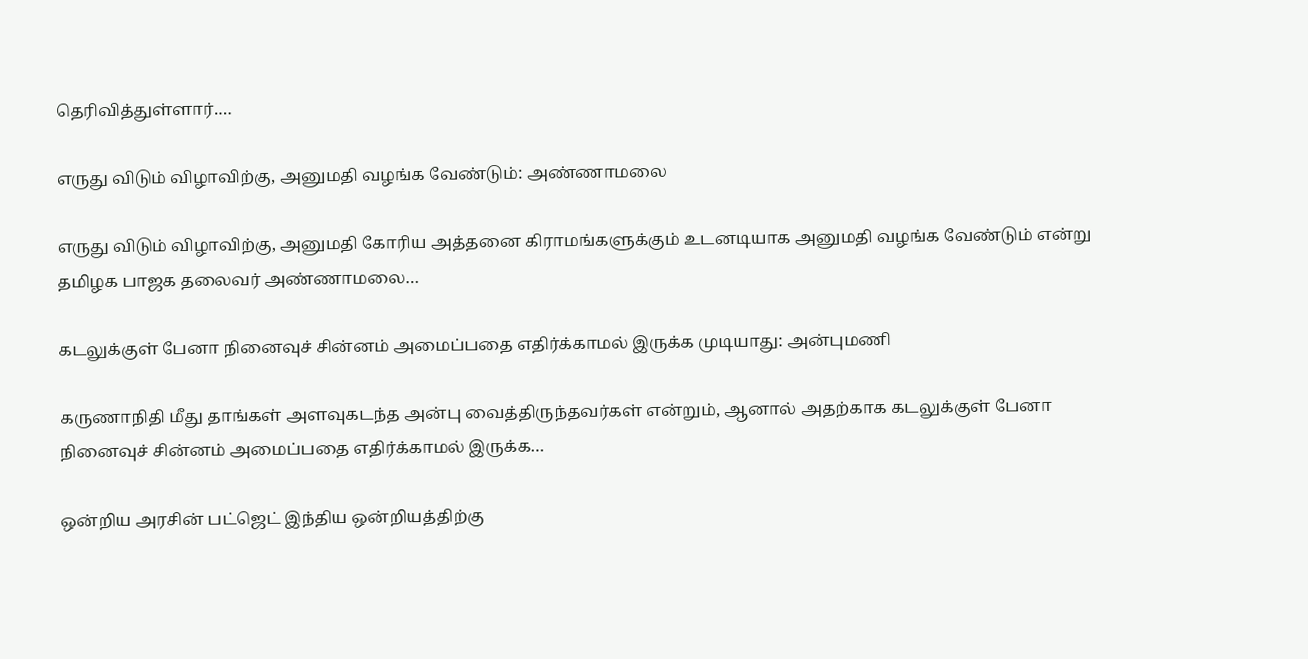தெரிவித்துள்ளார்.…

எருது விடும் விழாவிற்கு, அனுமதி வழங்க வேண்டும்: அண்ணாமலை

எருது விடும் விழாவிற்கு, அனுமதி கோரிய அத்தனை கிராமங்களுக்கும் உடனடியாக அனுமதி வழங்க வேண்டும் என்று தமிழக பாஜக தலைவர் அண்ணாமலை…

கடலுக்குள் பேனா நினைவுச் சின்னம் அமைப்பதை எதிர்க்காமல் இருக்க முடியாது: அன்புமணி

கருணாநிதி மீது தாங்கள் அளவுகடந்த அன்பு வைத்திருந்தவர்கள் என்றும், ஆனால் அதற்காக கடலுக்குள் பேனா நினைவுச் சின்னம் அமைப்பதை எதிர்க்காமல் இருக்க…

ஒன்றிய அரசின் பட்ஜெட் இந்திய ஒன்றியத்திற்கு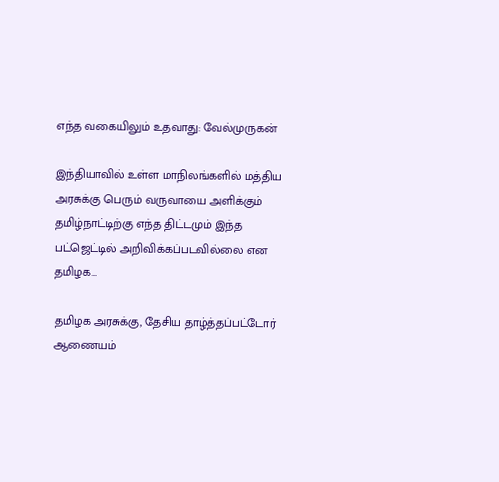எந்த வகையிலும் உதவாது: வேல்முருகன்

இந்தியாவில் உள்ள மாநிலங்களில் மத்திய அரசுக்கு பெரும் வருவாயை அளிக்கும் தமிழ்நாட்டிற்கு எந்த திட்டமும் இந்த பட்ஜெட்டில் அறிவிக்கப்படவில்லை என தமிழக…

தமிழக அரசுக்கு, தேசிய தாழ்த்தப்பட்டோர் ஆணையம்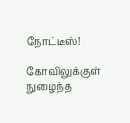நோட்டீஸ்!

கோவிலுக்குள் நுழைந்த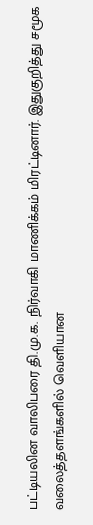பட்டியலின வாலிபரை தி.மு.க. நிர்வாகி மாணிக்கம் மிரட்டினார். இதுகுறித்து சமூக வலைத்தளங்களில் வெளியான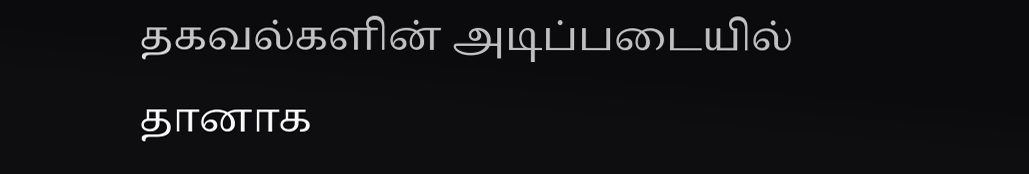தகவல்களின் அடிப்படையில் தானாக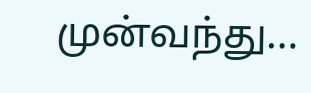முன்வந்து…